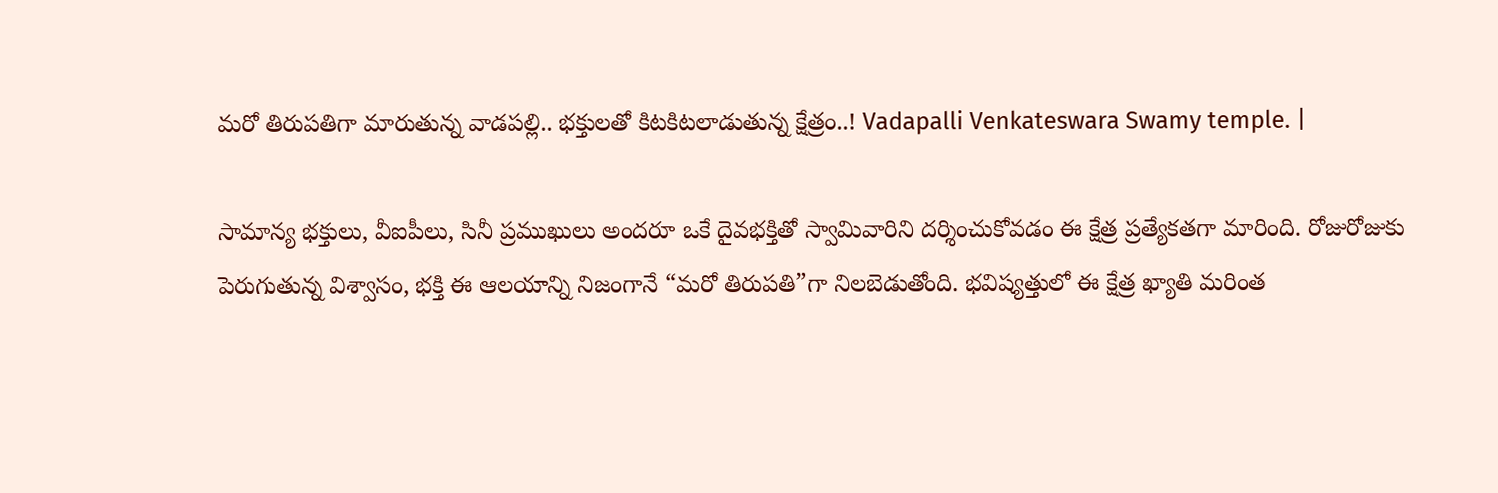మరో తిరుపతిగా మారుతున్న వాడపల్లి.. భక్తులతో కిటకిటలాడుతున్న క్షేత్రం..! Vadapalli Venkateswara Swamy temple. |

సామాన్య భక్తులు, వీఐపీలు, సినీ ప్రముఖులు అందరూ ఒకే దైవభక్తితో స్వామివారిని దర్శించుకోవడం ఈ క్షేత్ర ప్రత్యేకతగా మారింది. రోజురోజుకు పెరుగుతున్న విశ్వాసం, భక్తి ఈ ఆలయాన్ని నిజంగానే “మరో తిరుపతి”గా నిలబెడుతోంది. భవిష్యత్తులో ఈ క్షేత్ర ఖ్యాతి మరింత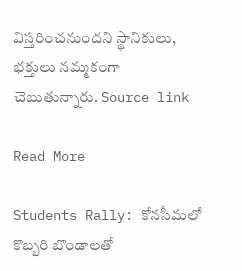విస్తరించనుందని స్థానికులు, భక్తులు నమ్మకంగా చెబుతున్నారు. Source link

Read More

Students Rally: కోనసీమలో కొబ్బరి బొండాలతో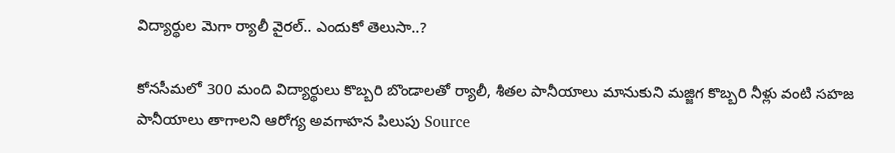విద్యార్థుల మెగా ర్యాలీ వైరల్.. ఎందుకో తెలుసా..?

కోనసీమలో 300 మంది విద్యార్థులు కొబ్బరి బొండాలతో ర్యాలీ, శీతల పానీయాలు మానుకుని మజ్జిగ కొబ్బరి నీళ్లు వంటి సహజ పానీయాలు తాగాలని ఆరోగ్య అవగాహన పిలుపు Source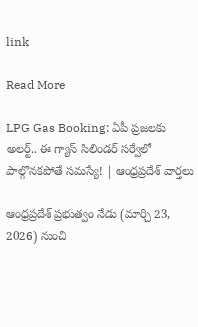link

Read More

LPG Gas Booking: ఏపీ ప్రజలకు అలర్ట్.. ఈ గ్యాస్ సిలిండర్ సర్వేలో పాల్గొనకపోతే సమస్యే! | ఆంధ్రప్రదేశ్ వార్తలు

ఆంధ్రప్రదేశ్ ప్రభుత్వం నేడు (మార్చి 23, 2026) నుంచి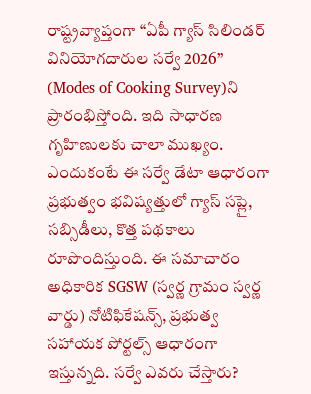రాష్ట్రవ్యాప్తంగా “ఏపీ గ్యాస్ సిలిండర్ వినియోగదారుల సర్వే 2026” (Modes of Cooking Survey)ని ప్రారంభిస్తోంది. ఇది సాధారణ గృహిణులకు చాలా ముఖ్యం. ఎందుకంటే ఈ సర్వే డేటా ఆధారంగా ప్రభుత్వం భవిష్యత్తులో గ్యాస్ సప్లై, సబ్సిడీలు, కొత్త పథకాలు రూపొందిస్తుంది. ఈ సమాచారం అధికారిక SGSW (స్వర్ణ గ్రామం స్వర్ణ వార్డు) నోటిఫికేషన్స్, ప్రభుత్వ సహాయక పోర్టల్స్ ఆధారంగా ఇస్తున్నది. సర్వే ఎవరు చేస్తారు?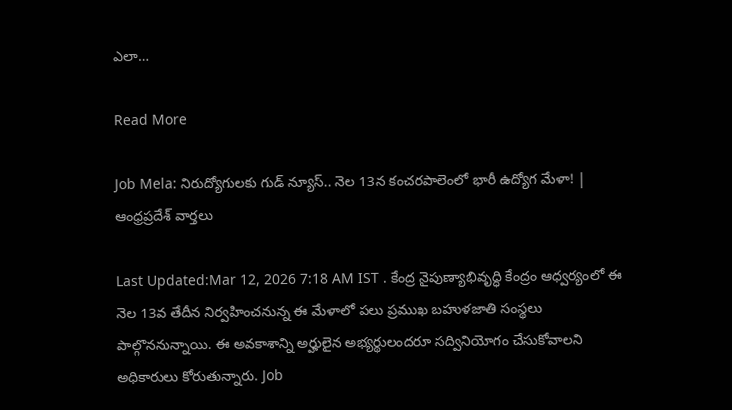ఎలా…

Read More

Job Mela: నిరుద్యోగులకు గుడ్ న్యూస్.. నెల 13న కంచరపాలెంలో భారీ ఉద్యోగ మేళా! | ఆంధ్రప్రదేశ్ వార్తలు

Last Updated:Mar 12, 2026 7:18 AM IST . కేంద్ర నైపుణ్యాభివృద్ధి కేంద్రం ఆధ్వర్యంలో ఈ నెల 13వ తేదీన నిర్వహించనున్న ఈ మేళాలో పలు ప్రముఖ బహుళజాతి సంస్థలు పాల్గొననున్నాయి. ఈ అవకాశాన్ని అర్హులైన అభ్యర్థులందరూ సద్వినియోగం చేసుకోవాలని అధికారులు కోరుతున్నారు. Job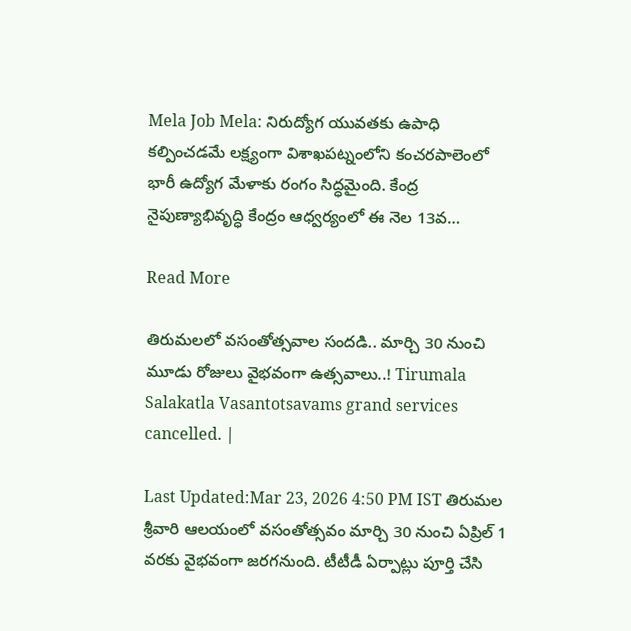Mela Job Mela: నిరుద్యోగ యువతకు ఉపాధి కల్పించడమే లక్ష్యంగా విశాఖపట్నంలోని కంచరపాలెంలో భారీ ఉద్యోగ మేళాకు రంగం సిద్ధమైంది. కేంద్ర నైపుణ్యాభివృద్ధి కేంద్రం ఆధ్వర్యంలో ఈ నెల 13వ…

Read More

తిరుమలలో వసంతోత్సవాల సందడి.. మార్చి 30 నుంచి మూడు రోజులు వైభవంగా ఉత్సవాలు..! Tirumala Salakatla Vasantotsavams grand services cancelled. |

Last Updated:Mar 23, 2026 4:50 PM IST తిరుమల శ్రీవారి ఆలయంలో వసంతోత్సవం మార్చి 30 నుంచి ఏప్రిల్ 1 వరకు వైభవంగా జరగనుంది. టీటీడీ ఏర్పాట్లు పూర్తి చేసి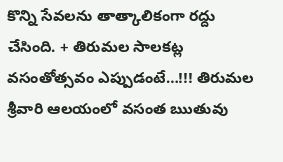కొన్ని సేవలను తాత్కాలికంగా రద్దు చేసింది. + తిరుమల సాలకట్ల వసంతోత్సవం ఎప్పుడంటే…!!! తిరుమల శ్రీవారి ఆలయంలో వసంత ఋతువు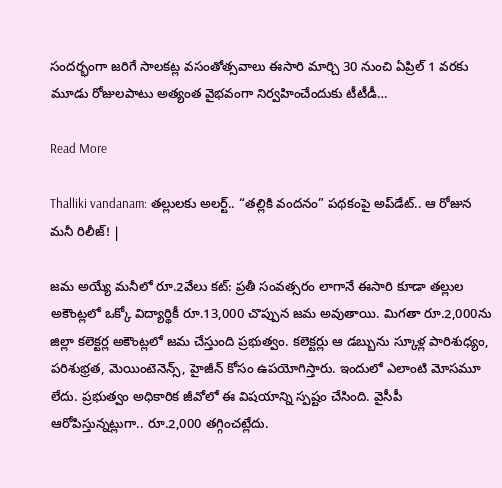సందర్భంగా జరిగే సాలకట్ల వసంతోత్సవాలు ఈసారి మార్చి 30 నుంచి ఏప్రిల్ 1 వరకు మూడు రోజులపాటు అత్యంత వైభవంగా నిర్వహించేందుకు టీటీడీ…

Read More

Thalliki vandanam: తల్లులకు అలర్ట్.. “తల్లికి వందనం” పథకంపై అప్‌డేట్.. ఆ రోజున మనీ రిలీజ్! |

జమ అయ్యే మనీలో రూ.2వేలు కట్: ప్రతీ సంవత్సరం లాగానే ఈసారి కూడా తల్లుల అకౌంట్లలో ఒక్కో విద్యార్థికీ రూ.13,000 చొప్పున జమ అవుతాయి. మిగతా రూ.2,000ను జిల్లా కలెక్టర్ల అకౌంట్లలో జమ చేస్తుంది ప్రభుత్వం. కలెక్టర్లు ఆ డబ్బును స్కూళ్ల పారిశుధ్యం, పరిశుభ్రత, మెయింటెనెన్స్, హైజీన్ కోసం ఉపయోగిస్తారు. ఇందులో ఎలాంటి మోసమూ లేదు. ప్రభుత్వం అధికారిక జీవోలో ఈ విషయాన్ని స్పష్టం చేసింది. వైసీపీ ఆరోపిస్తున్నట్లుగా.. రూ.2,000 తగ్గించట్లేదు.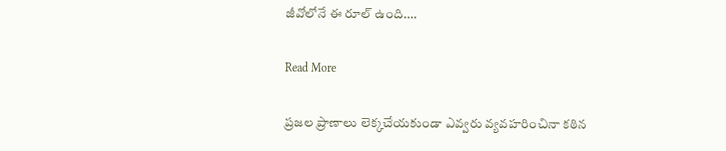జీవోలోనే ఈ రూల్ ఉంది….

Read More

ప్రజల ప్రాణాలు లెక్కచేయకుండా ఎవ్వరు వ్యవహరించినా కఠిన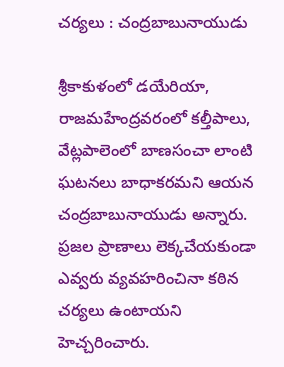చర్యలు : చంద్రబాబునాయుడు

శ్రీకాకుళంలో డయేరియా, రాజమహేంద్రవరంలో కల్తీపాలు, వేట్లపాలెంలో బాణసంచా లాంటి ఘటనలు బాధాకరమని ఆయన చంద్రబాబునాయుడు అన్నారు. ప్రజల ప్రాణాలు లెక్కచేయకుండా ఎవ్వరు వ్యవహరించినా కఠిన చర్యలు ఉంటాయని హెచ్చరించారు.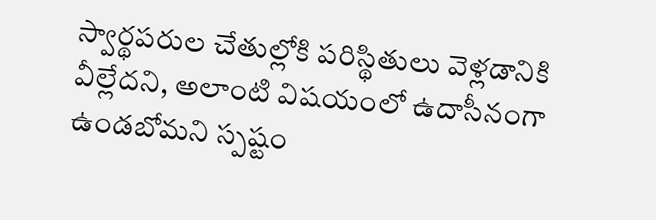స్వార్థపరుల చేతుల్లోకి పరిస్థితులు వెళ్లడానికి వీల్లేదని, అలాంటి విషయంలో ఉదాసీనంగా ఉండబోమని స్పష్టం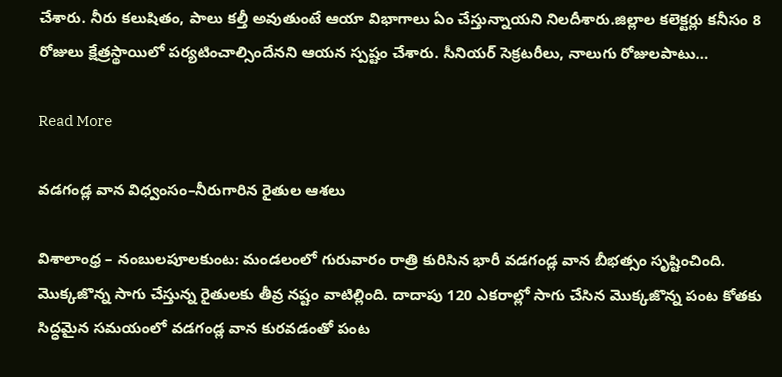చేశారు. నీరు కలుషితం, పాలు కల్తీ అవుతుంటే ఆయా విభాగాలు ఏం చేస్తున్నాయని నిలదీశారు.జిల్లాల కలెక్టర్లు కనీసం 8 రోజులు క్షేత్రస్థాయిలో పర్యటించాల్సిందేనని ఆయన స్పష్టం చేశారు. సీనియర్ సెక్రటరీలు, నాలుగు రోజులపాటు…

Read More

వడగండ్ల వాన విధ్వంసం–నీరుగారిన రైతుల ఆశలు

విశాలాంధ్ర – నంబులపూలకుంట: మండలంలో గురువారం రాత్రి కురిసిన భారీ వడగండ్ల వాన బీభత్సం సృష్టించింది. మొక్కజొన్న సాగు చేస్తున్న రైతులకు తీవ్ర నష్టం వాటిల్లింది. దాదాపు 120 ఎకరాల్లో సాగు చేసిన మొక్కజొన్న పంట కోతకు సిద్ధమైన సమయంలో వడగండ్ల వాన కురవడంతో పంట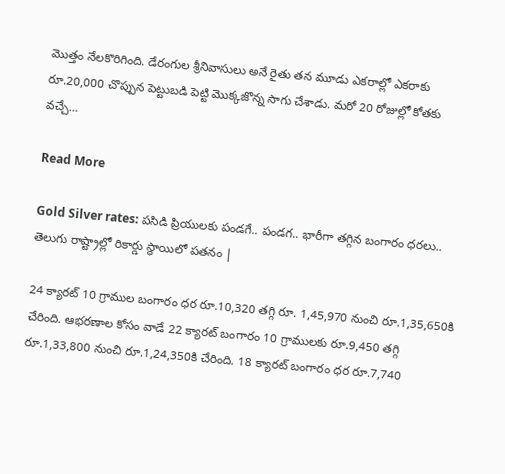మొత్తం నేలకొరిగింది. డేరంగుల శ్రీనివాసులు అనే రైతు తన మూడు ఎకరాల్లో ఎకరాకు రూ.20,000 చొప్పున పెట్టుబడి పెట్టి మొక్కజొన్న సాగు చేశాడు. మరో 20 రోజుల్లో కోతకు వచ్చే…

Read More

Gold Silver rates: పసిడి ప్రియులకు పండగే.. పండగ.. భారీగా తగ్గిన బంగారం ధరలు.. తెలుగు రాష్ట్రాల్లో రికార్డు స్థాయిలో పతనం |

24 క్యారట్ 10 గ్రాముల బంగారం ధర రూ.10,320 తగ్గి రూ. 1,45,970 నుంచి రూ.1,35,650కి చేరింది. ఆభరణాల కోసం వాడే 22 క్యారట్ బంగారం 10 గ్రాములకు రూ.9,450 తగ్గి రూ.1,33,800 నుంచి రూ.1,24,350కి చేరింది. 18 క్యారట్ బంగారం ధర రూ.7,740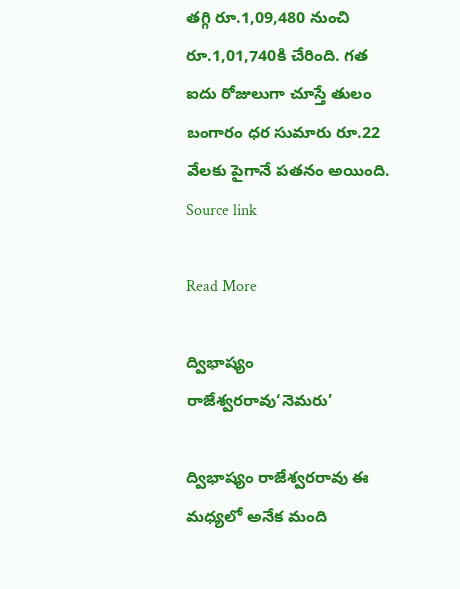తగ్గి రూ.1,09,480 నుంచి రూ.1,01,740కి చేరింది. గత ఐదు రోజులుగా చూస్తే తులం బంగారం ధర సుమారు రూ.22 వేలకు పైగానే పతనం అయింది. Source link

Read More

ద్విభాష్యం రాజేశ్వరరావు‘నెమరు’

ద్విభాష్యం రాజేశ్వరరావు ఈ మధ్యలో అనేక మంది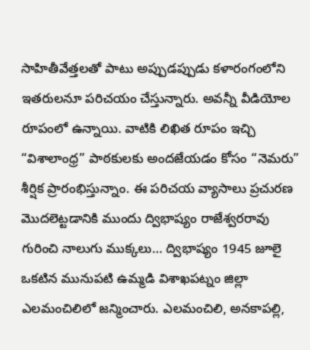సాహితీవేత్తలతో పాటు అప్పుడప్పుడు కళారంగంలోని ఇతరులనూ పరిచయం చేస్తున్నారు. అవన్నీ వీడియోల రూపంలో ఉన్నాయి. వాటికి లిఖిత రూపం ఇచ్చి “విశాలాంధ్ర” పాఠకులకు అందజేయడం కోసం “నెమరు” శీర్షిక ప్రారంభిస్తున్నాం. ఈ పరిచయ వ్యాసాలు ప్రచురణ మొదలెట్టడానికి ముందు ద్విభాష్యం రాజేశ్వరరావు గురించి నాలుగు ముక్కలు… ద్విభాష్యం 1945 జూలై ఒకటిన మునుపటి ఉమ్మడి విశాఖపట్నం జిల్లా ఎలమంచిలిలో జన్మించారు. ఎలమంచిలి, అనకాపల్లి,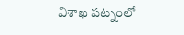విశాఖ పట్నంలో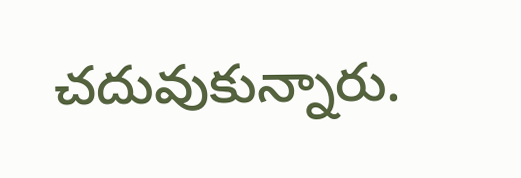చదువుకున్నారు.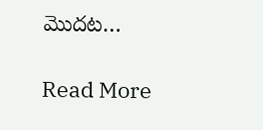మొదట…

Read More